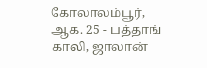கோலாலம்பூர், ஆக. 25 - பத்தாங் காலி, ஜாலான்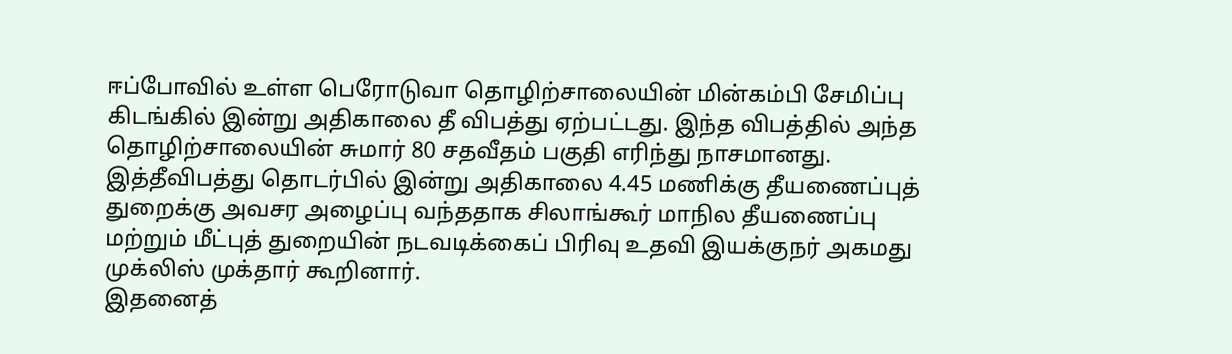ஈப்போவில் உள்ள பெரோடுவா தொழிற்சாலையின் மின்கம்பி சேமிப்பு கிடங்கில் இன்று அதிகாலை தீ விபத்து ஏற்பட்டது. இந்த விபத்தில் அந்த தொழிற்சாலையின் சுமார் 80 சதவீதம் பகுதி எரிந்து நாசமானது.
இத்தீவிபத்து தொடர்பில் இன்று அதிகாலை 4.45 மணிக்கு தீயணைப்புத் துறைக்கு அவசர அழைப்பு வந்ததாக சிலாங்கூர் மாநில தீயணைப்பு மற்றும் மீட்புத் துறையின் நடவடிக்கைப் பிரிவு உதவி இயக்குநர் அகமது முக்லிஸ் முக்தார் கூறினார்.
இதனைத்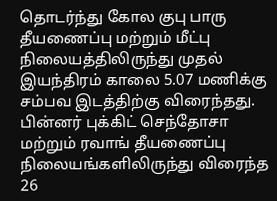தொடர்ந்து கோல குபு பாரு தீயணைப்பு மற்றும் மீட்பு நிலையத்திலிருந்து முதல் இயந்திரம் காலை 5.07 மணிக்கு சம்பவ இடத்திற்கு விரைந்தது.
பின்னர் புக்கிட் செந்தோசா மற்றும் ரவாங் தீயணைப்பு நிலையங்களிலிருந்து விரைந்த 26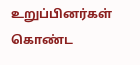உறுப்பினர்கள் கொண்ட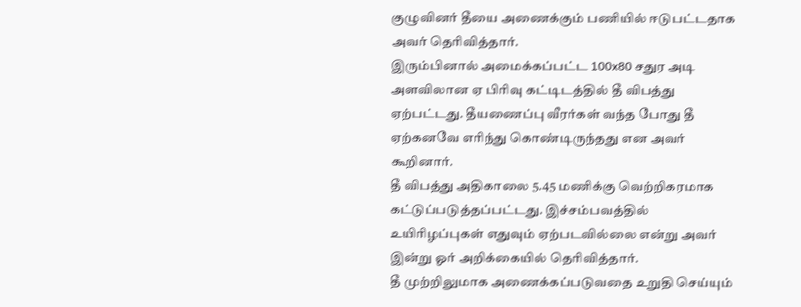குழுவினர் தீயை அணைக்கும் பணியில் ஈடுபட்டதாக அவர் தெரிவித்தார்.
இரும்பினால் அமைக்கப்பட்ட 100x80 சதுர அடி அளவிலான ஏ பிரிவு கட்டிடத்தில் தீ விபத்து ஏற்பட்டது. தீயணைப்பு வீரர்கள் வந்த போது தீ ஏற்கனவே எரிந்து கொண்டிருந்தது என அவர் கூறினார்.
தீ விபத்து அதிகாலை 5.45 மணிக்கு வெற்றிகரமாக கட்டுப்படுத்தப்பட்டது. இச்சம்பவத்தில் உயிரிழப்புகள் எதுவும் ஏற்படவில்லை என்று அவர் இன்று ஓர் அறிக்கையில் தெரிவித்தார்.
தீ முற்றிலுமாக அணைக்கப்படுவதை உறுதி செய்யும்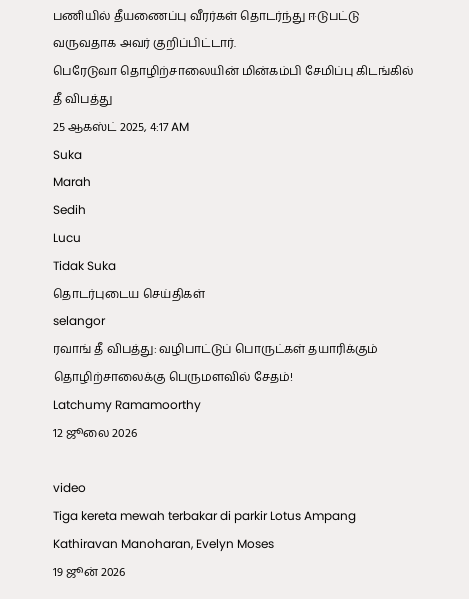பணியில் தீயணைப்பு வீரர்கள் தொடர்ந்து ஈடுபட்டு வருவதாக அவர் குறிப்பிட்டார்.
பெரேடுவா தொழிற்சாலையின் மின்கம்பி சேமிப்பு கிடங்கில் தீ விபத்து
25 ஆகஸ்ட் 2025, 4:17 AM
Suka
Marah
Sedih
Lucu
Tidak Suka
தொடர்புடைய செய்திகள்
selangor
ரவாங் தீ விபத்து: வழிபாட்டுப் பொருட்கள் தயாரிக்கும் தொழிற்சாலைக்கு பெருமளவில் சேதம்!
Latchumy Ramamoorthy
12 ஜூலை 2026

video
Tiga kereta mewah terbakar di parkir Lotus Ampang
Kathiravan Manoharan, Evelyn Moses
19 ஜூன் 2026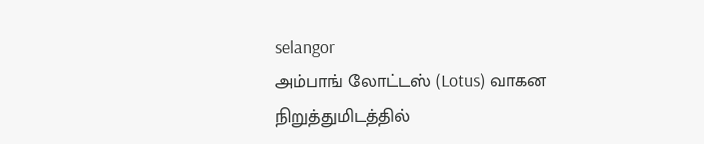selangor
அம்பாங் லோட்டஸ் (Lotus) வாகன நிறுத்துமிடத்தில்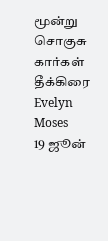மூன்று சொகுசு கார்கள் தீக்கிரை
Evelyn Moses
19 ஜூன்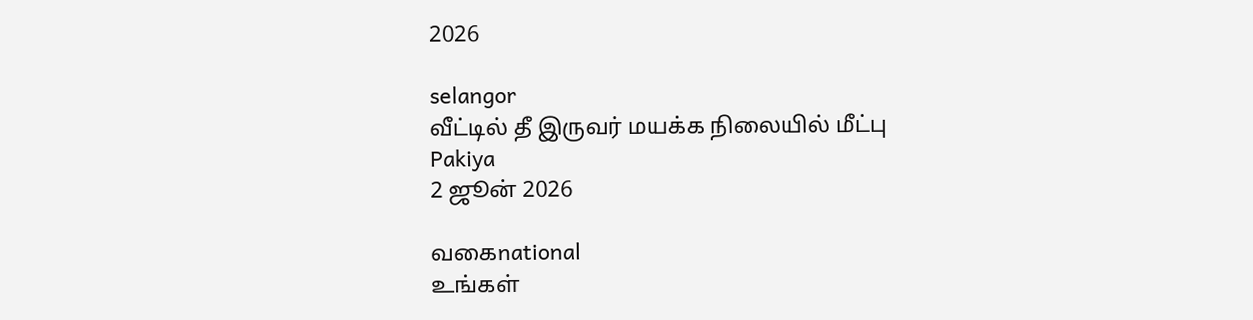2026

selangor
வீட்டில் தீ இருவர் மயக்க நிலையில் மீட்பு
Pakiya
2 ஜூன் 2026

வகைnational
உங்கள்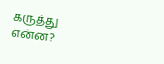கருத்து என்ன?